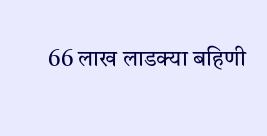66 लाख लाडक्या बहिणी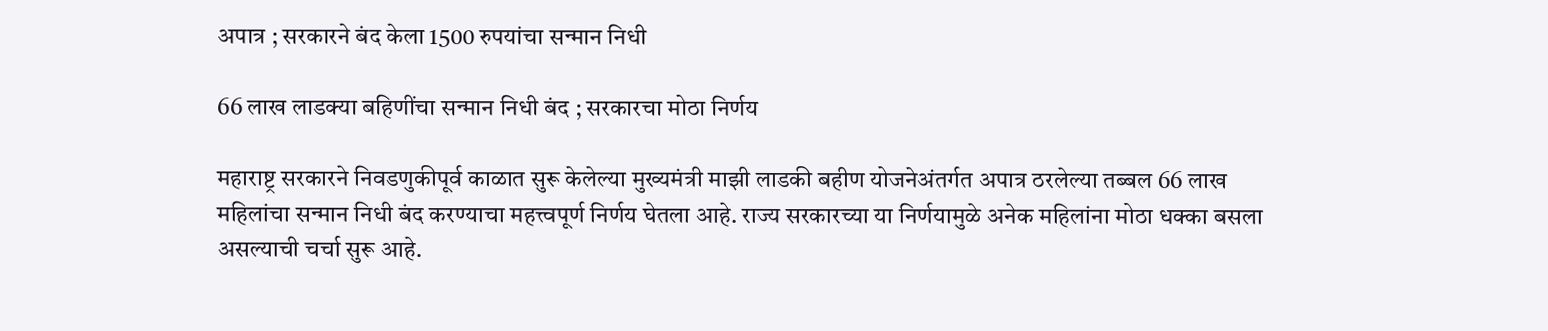अपात्र ; सरकारने बंद केला 1500 रुपयांचा सन्मान निधी

66 लाख लाडक्या बहिणींचा सन्मान निधी बंद ; सरकारचा मोठा निर्णय

महाराष्ट्र सरकारने निवडणुकीपूर्व काळात सुरू केलेल्या मुख्यमंत्री माझी लाडकी बहीण योजनेअंतर्गत अपात्र ठरलेल्या तब्बल 66 लाख महिलांचा सन्मान निधी बंद करण्याचा महत्त्वपूर्ण निर्णय घेतला आहे. राज्य सरकारच्या या निर्णयामुळे अनेक महिलांना मोठा धक्का बसला असल्याची चर्चा सुरू आहे.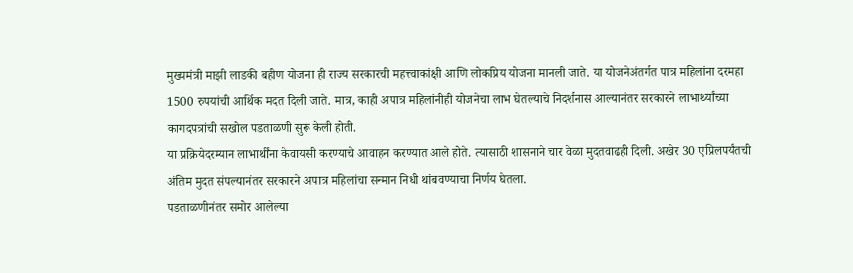मुख्यमंत्री माझी लाडकी बहीण योजना ही राज्य सरकारची महत्त्वाकांक्षी आणि लोकप्रिय योजना मानली जाते. या योजनेअंतर्गत पात्र महिलांना दरमहा 1500 रुपयांची आर्थिक मदत दिली जाते. मात्र, काही अपात्र महिलांनीही योजनेचा लाभ घेतल्याचे निदर्शनास आल्यानंतर सरकारने लाभार्थ्यांच्या कागदपत्रांची सखोल पडताळणी सुरू केली होती.
या प्रक्रियेदरम्यान लाभार्थींना केवायसी करण्याचे आवाहन करण्यात आले होते. त्यासाठी शासनाने चार वेळा मुदतवाढही दिली. अखेर 30 एप्रिलपर्यंतची अंतिम मुदत संपल्यानंतर सरकारने अपात्र महिलांचा सन्मान निधी थांबवण्याचा निर्णय घेतला.
पडताळणीनंतर समोर आलेल्या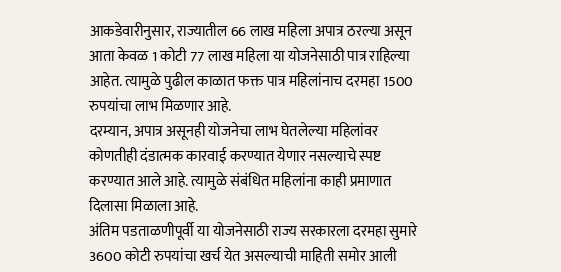आकडेवारीनुसार, राज्यातील 66 लाख महिला अपात्र ठरल्या असून आता केवळ 1 कोटी 77 लाख महिला या योजनेसाठी पात्र राहिल्या आहेत. त्यामुळे पुढील काळात फक्त पात्र महिलांनाच दरमहा 1500 रुपयांचा लाभ मिळणार आहे.
दरम्यान, अपात्र असूनही योजनेचा लाभ घेतलेल्या महिलांवर कोणतीही दंडात्मक कारवाई करण्यात येणार नसल्याचे स्पष्ट करण्यात आले आहे. त्यामुळे संबंधित महिलांना काही प्रमाणात दिलासा मिळाला आहे.
अंतिम पडताळणीपूर्वी या योजनेसाठी राज्य सरकारला दरमहा सुमारे 3600 कोटी रुपयांचा खर्च येत असल्याची माहिती समोर आली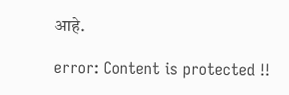आहे.

error: Content is protected !!